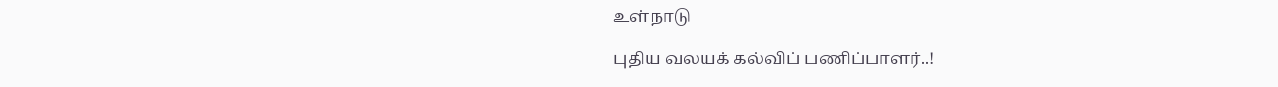உள்நாடு

புதிய வலயக் கல்விப் பணிப்பாளர்..!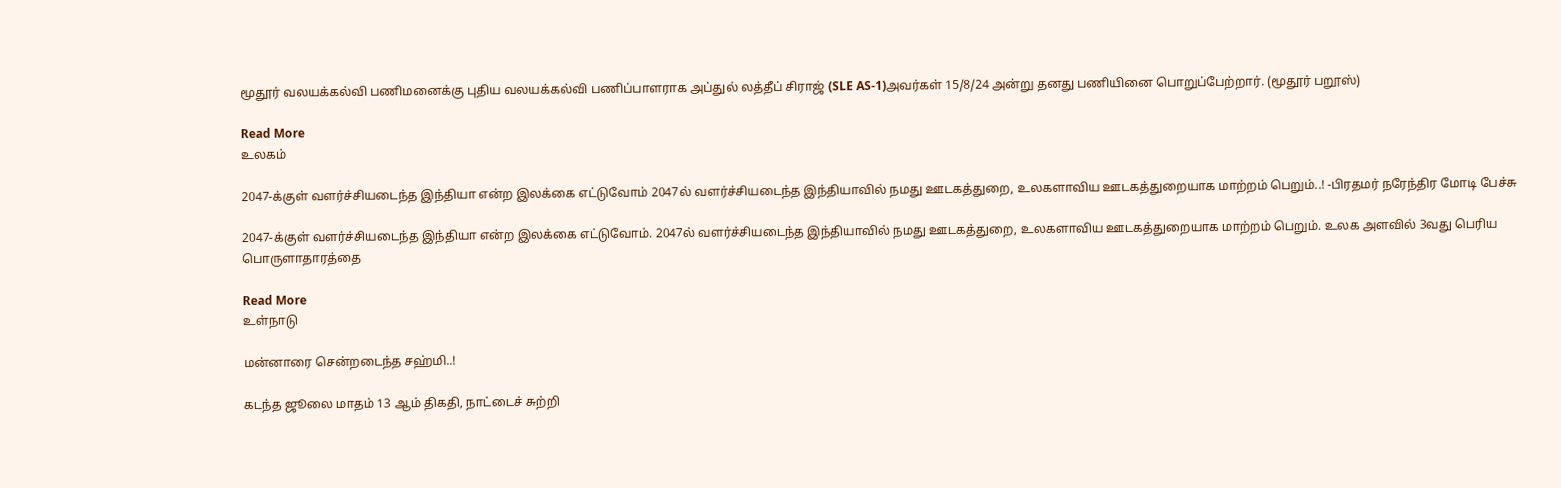மூதூர் வலயக்கல்வி பணிமனைக்கு புதிய வலயக்கல்வி பணிப்பாளராக அப்துல் லத்தீப் சிராஜ் (SLE AS-1)அவர்கள் 15/8/24 அன்று தனது பணியினை பொறுப்பேற்றார். (மூதூர் பறூஸ்)

Read More
உலகம்

2047-க்குள் வளர்ச்சியடைந்த இந்தியா என்ற இலக்கை எட்டுவோம் 2047ல் வளர்ச்சியடைந்த இந்தியாவில் நமது ஊடகத்துறை, உலகளாவிய ஊடகத்துறையாக மாற்றம் பெறும்..! -பிரதமர் நரேந்திர மோடி பேச்சு

2047-க்குள் வளர்ச்சியடைந்த இந்தியா என்ற இலக்கை எட்டுவோம். 2047ல் வளர்ச்சியடைந்த இந்தியாவில் நமது ஊடகத்துறை, உலகளாவிய ஊடகத்துறையாக மாற்றம் பெறும். உலக அளவில் 3வது பெரிய பொருளாதாரத்தை

Read More
உள்நாடு

மன்னாரை சென்றடைந்த சஹ்மி..!

கடந்த ஜூலை மாதம் 13 ஆம் திகதி, நாட்டைச் சுற்றி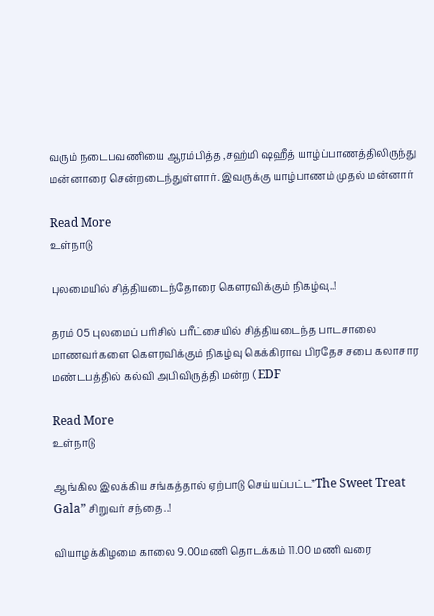வரும் நடைபவணியை ஆரம்பித்த ,சஹ்மி ஷஹீத் யாழ்ப்பாணத்திலிருந்து மன்னாரை சென்றடைந்துள்ளார். இவருக்கு யாழ்பாணம் முதல் மன்னார்

Read More
உள்நாடு

புலமையில் சித்தியடைந்தோரை கெளரவிக்கும் நிகழ்வு..!

தரம் 05 புலமைப் பரிசில் பரீட்சையில் சித்தியடைந்த பாடசாலை மாணவர்களை கெளரவிக்கும் நிகழ்வு கெக்கிராவ பிரதேச சபை கலாசார மண்டபத்தில் கல்வி அபிவிருத்தி மன்ற ( EDF

Read More
உள்நாடு

ஆங்கில இலக்கிய சங்கத்தால் ஏற்பாடு செய்யப்பட்ட”The Sweet Treat Gala” சிறுவர் சந்தை..!

வியாழக்கிழமை காலை 9.00மணி தொடக்கம் 11.00 மணி வரை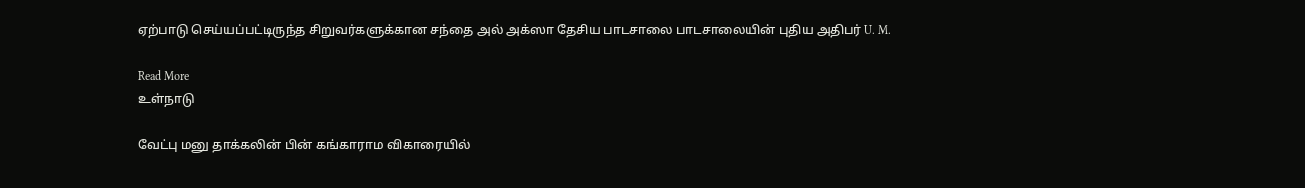ஏற்பாடு செய்யப்பட்டிருந்த சிறுவர்களுக்கான சந்தை அல் அக்ஸா தேசிய பாடசாலை பாடசாலையின் புதிய அதிபர் U. M.

Read More
உள்நாடு

வேட்பு மனு தாக்கலின் பின் கங்காராம விகாரையில்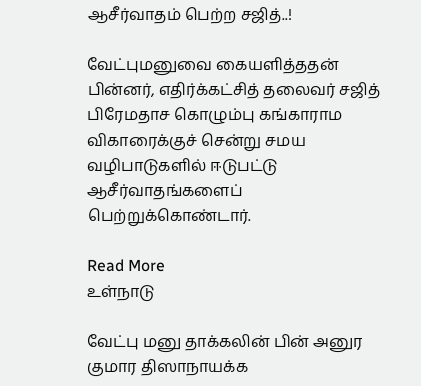ஆசீர்வாதம் பெற்ற சஜித்..!

வேட்புமனுவை கையளித்ததன் பின்னர், எதிர்க்கட்சித் தலைவர் சஜித் பிரேமதாச கொழும்பு கங்காராம விகாரைக்குச் சென்று சமய வழிபாடுகளில் ஈடுபட்டு ஆசீர்வாதங்களைப் பெற்றுக்கொண்டார்.

Read More
உள்நாடு

வேட்பு மனு தாக்கலின் பின் அனுர குமார திஸாநாயக்க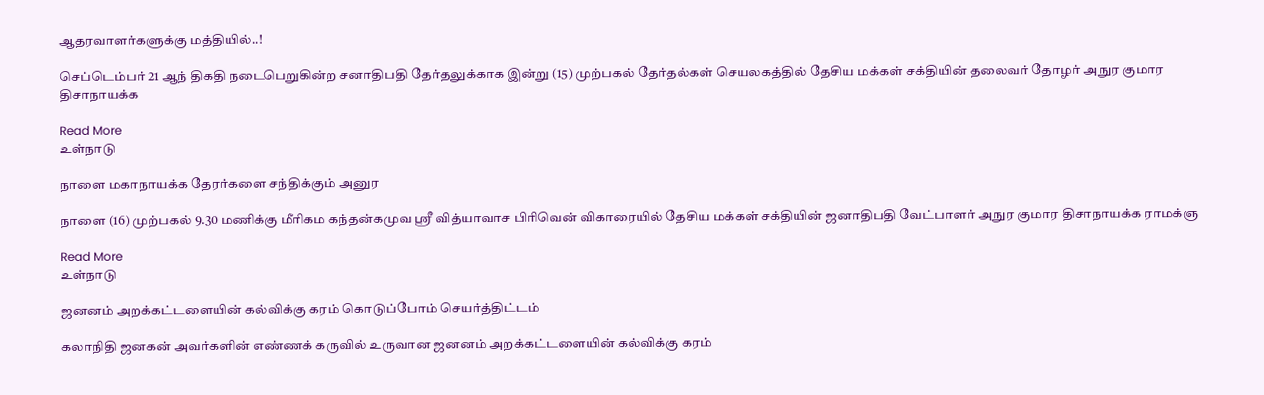ஆதரவாளர்களுக்கு மத்தியில்..!

செப்டெம்பர் 21 ஆந் திகதி நடைபெறுகின்ற சனாதிபதி தேர்தலுக்காக இன்று (15) முற்பகல் தேர்தல்கள் செயலகத்தில் தேசிய மக்கள் சக்தியின் தலைவர் தோழர் அநுர குமார திசாநாயக்க

Read More
உள்நாடு

நாளை மகாநாயக்க தேரர்களை சந்திக்கும் அனுர

நாளை (16) முற்பகல் 9.30 மணிக்கு மீரிகம கந்தன்கமுவ ஸ்ரீ வித்யாவாச பிரிவென் விகாரையில் தேசிய மக்கள் சக்தியின் ஜனாதிபதி வேட்பாளர் அநுர குமார திசாநாயக்க ராமக்ஞ

Read More
உள்நாடு

ஜனனம் அறக்கட்டளையின் கல்விக்கு கரம் கொடுப்போம் செயர்த்திட்டம்

கலாநிதி ஜனகன் அவர்களின் எண்ணக் கருவில் உருவான ஜனனம் அறக்கட்டளையின் கல்விக்கு கரம்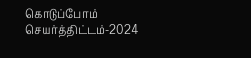கொடுப்போம் செயர்த்திட்டம்-2024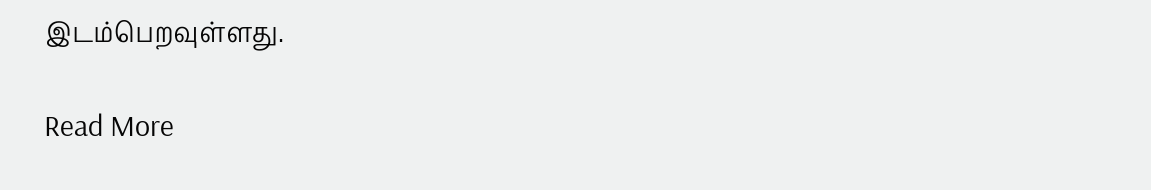இடம்பெறவுள்ளது.

Read More